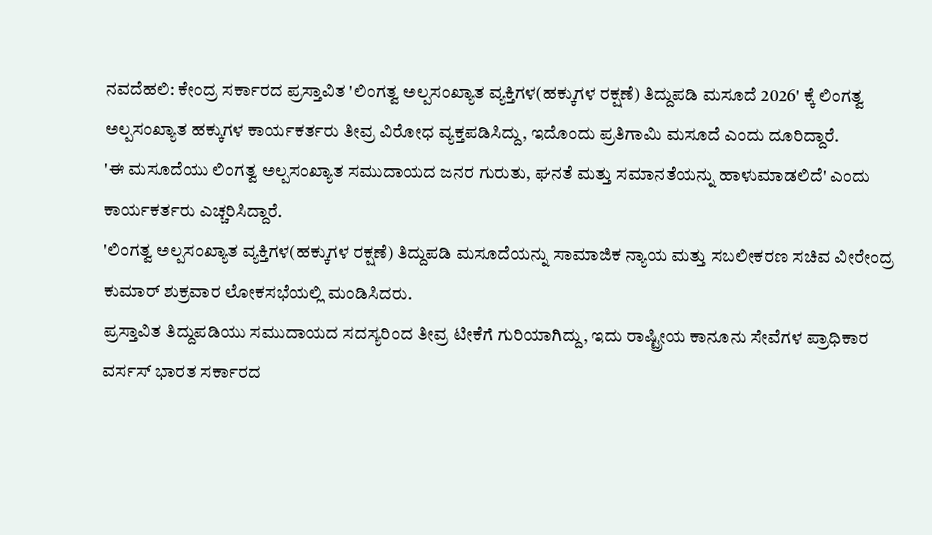ನವದೆಹಲಿ: ಕೇಂದ್ರ ಸರ್ಕಾರದ ಪ್ರಸ್ತಾವಿತ 'ಲಿಂಗತ್ವ ಅಲ್ಪಸಂಖ್ಯಾತ ವ್ಯಕ್ತಿಗಳ(ಹಕ್ಕುಗಳ ರಕ್ಷಣೆ) ತಿದ್ದುಪಡಿ ಮಸೂದೆ 2026' ಕ್ಕೆ ಲಿಂಗತ್ವ ಅಲ್ಪಸಂಖ್ಯಾತ ಹಕ್ಕುಗಳ ಕಾರ್ಯಕರ್ತರು ತೀವ್ರ ವಿರೋಧ ವ್ಯಕ್ತಪಡಿಸಿದ್ದು, ಇದೊಂದು ಪ್ರತಿಗಾಮಿ ಮಸೂದೆ ಎಂದು ದೂರಿದ್ದಾರೆ.
'ಈ ಮಸೂದೆಯು ಲಿಂಗತ್ವ ಅಲ್ಪಸಂಖ್ಯಾತ ಸಮುದಾಯದ ಜನರ ಗುರುತು, ಘನತೆ ಮತ್ತು ಸಮಾನತೆಯನ್ನು ಹಾಳುಮಾಡಲಿದೆ' ಎಂದು ಕಾರ್ಯಕರ್ತರು ಎಚ್ಚರಿಸಿದ್ದಾರೆ.
'ಲಿಂಗತ್ವ ಅಲ್ಪಸಂಖ್ಯಾತ ವ್ಯಕ್ತಿಗಳ(ಹಕ್ಕುಗಳ ರಕ್ಷಣೆ) ತಿದ್ದುಪಡಿ ಮಸೂದೆಯನ್ನು ಸಾಮಾಜಿಕ ನ್ಯಾಯ ಮತ್ತು ಸಬಲೀಕರಣ ಸಚಿವ ವೀರೇಂದ್ರ ಕುಮಾರ್ ಶುಕ್ರವಾರ ಲೋಕಸಭೆಯಲ್ಲಿ ಮಂಡಿಸಿದರು.
ಪ್ರಸ್ತಾವಿತ ತಿದ್ದುಪಡಿಯು ಸಮುದಾಯದ ಸದಸ್ಯರಿಂದ ತೀವ್ರ ಟೀಕೆಗೆ ಗುರಿಯಾಗಿದ್ದು, ಇದು ರಾಷ್ಟ್ರೀಯ ಕಾನೂನು ಸೇವೆಗಳ ಪ್ರಾಧಿಕಾರ ವರ್ಸಸ್ ಭಾರತ ಸರ್ಕಾರದ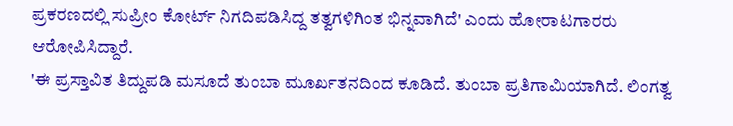ಪ್ರಕರಣದಲ್ಲಿ ಸುಪ್ರೀಂ ಕೋರ್ಟ್ ನಿಗದಿಪಡಿಸಿದ್ದ ತತ್ವಗಳಿಗಿಂತ ಭಿನ್ನವಾಗಿದೆ' ಎಂದು ಹೋರಾಟಗಾರರು ಆರೋಪಿಸಿದ್ದಾರೆ.
'ಈ ಪ್ರಸ್ತಾವಿತ ತಿದ್ದುಪಡಿ ಮಸೂದೆ ತುಂಬಾ ಮೂರ್ಖತನದಿಂದ ಕೂಡಿದೆ. ತುಂಬಾ ಪ್ರತಿಗಾಮಿಯಾಗಿದೆ. ಲಿಂಗತ್ವ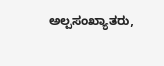ಅಲ್ಪಸಂಖ್ಯಾತರು,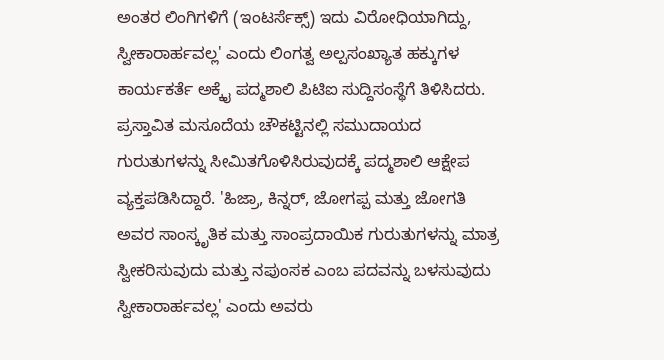ಅಂತರ ಲಿಂಗಿಗಳಿಗೆ (ಇಂಟರ್ಸೆಕ್ಸ್) ಇದು ವಿರೋಧಿಯಾಗಿದ್ದು, ಸ್ವೀಕಾರಾರ್ಹವಲ್ಲ' ಎಂದು ಲಿಂಗತ್ವ ಅಲ್ಪಸಂಖ್ಯಾತ ಹಕ್ಕುಗಳ ಕಾರ್ಯಕರ್ತೆ ಅಕ್ಕೈ ಪದ್ಮಶಾಲಿ ಪಿಟಿಐ ಸುದ್ದಿಸಂಸ್ಥೆಗೆ ತಿಳಿಸಿದರು.
ಪ್ರಸ್ತಾವಿತ ಮಸೂದೆಯ ಚೌಕಟ್ಟಿನಲ್ಲಿ ಸಮುದಾಯದ ಗುರುತುಗಳನ್ನು ಸೀಮಿತಗೊಳಿಸಿರುವುದಕ್ಕೆ ಪದ್ಮಶಾಲಿ ಆಕ್ಷೇಪ ವ್ಯಕ್ತಪಡಿಸಿದ್ದಾರೆ. 'ಹಿಜ್ರಾ, ಕಿನ್ನರ್, ಜೋಗಪ್ಪ ಮತ್ತು ಜೋಗತಿ ಅವರ ಸಾಂಸ್ಕೃತಿಕ ಮತ್ತು ಸಾಂಪ್ರದಾಯಿಕ ಗುರುತುಗಳನ್ನು ಮಾತ್ರ ಸ್ವೀಕರಿಸುವುದು ಮತ್ತು ನಪುಂಸಕ ಎಂಬ ಪದವನ್ನು ಬಳಸುವುದು ಸ್ವೀಕಾರಾರ್ಹವಲ್ಲ' ಎಂದು ಅವರು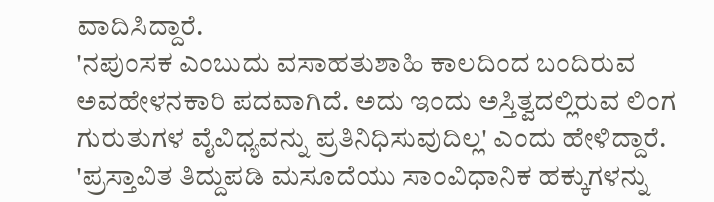ವಾದಿಸಿದ್ದಾರೆ.
'ನಪುಂಸಕ ಎಂಬುದು ವಸಾಹತುಶಾಹಿ ಕಾಲದಿಂದ ಬಂದಿರುವ ಅವಹೇಳನಕಾರಿ ಪದವಾಗಿದೆ. ಅದು ಇಂದು ಅಸ್ತಿತ್ವದಲ್ಲಿರುವ ಲಿಂಗ ಗುರುತುಗಳ ವೈವಿಧ್ಯವನ್ನು ಪ್ರತಿನಿಧಿಸುವುದಿಲ್ಲ' ಎಂದು ಹೇಳಿದ್ದಾರೆ.
'ಪ್ರಸ್ತಾವಿತ ತಿದ್ದುಪಡಿ ಮಸೂದೆಯು ಸಾಂವಿಧಾನಿಕ ಹಕ್ಕುಗಳನ್ನು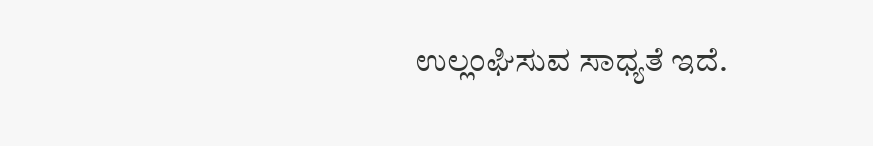ಉಲ್ಲಂಘಿಸುವ ಸಾಧ್ಯತೆ ಇದೆ.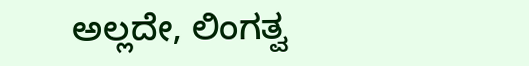ಅಲ್ಲದೇ, ಲಿಂಗತ್ವ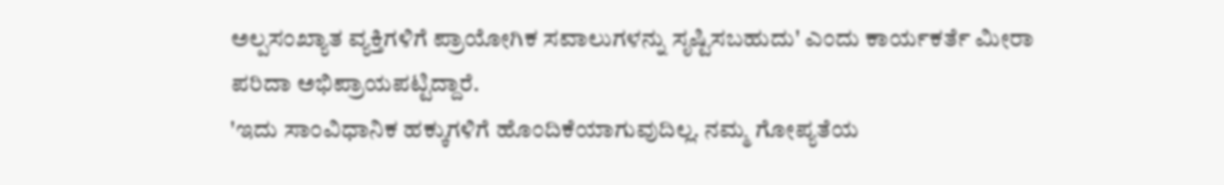ಅಲ್ಪಸಂಖ್ಯಾತ ವ್ಯಕ್ತಿಗಳಿಗೆ ಪ್ರಾಯೋಗಿಕ ಸವಾಲುಗಳನ್ನು ಸೃಷ್ಟಿಸಬಹುದು' ಎಂದು ಕಾರ್ಯಕರ್ತೆ ಮೀರಾ ಪರಿದಾ ಅಭಿಪ್ರಾಯಪಟ್ಟಿದ್ದಾರೆ.
'ಇದು ಸಾಂವಿಧಾನಿಕ ಹಕ್ಕುಗಳಿಗೆ ಹೊಂದಿಕೆಯಾಗುವುದಿಲ್ಲ. ನಮ್ಮ ಗೋಪ್ಯತೆಯ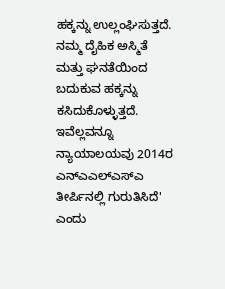ಹಕ್ಕನ್ನು ಉಲ್ಲಂಘಿಸುತ್ತದೆ. ನಮ್ಮ ದೈಹಿಕ ಅಸ್ಮಿತೆ ಮತ್ತು ಘನತೆಯಿಂದ ಬದುಕುವ ಹಕ್ಕನ್ನು ಕಸಿದುಕೊಳ್ಳುತ್ತದೆ. ಇವೆಲ್ಲವನ್ನೂ ನ್ಯಾಯಾಲಯವು 2014ರ ಎನ್ಎಎಲ್ಎಸ್ಎ ತೀರ್ಪಿನಲ್ಲಿ ಗುರುತಿಸಿದೆ' ಎಂದು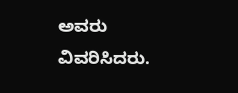ಅವರು ವಿವರಿಸಿದರು.